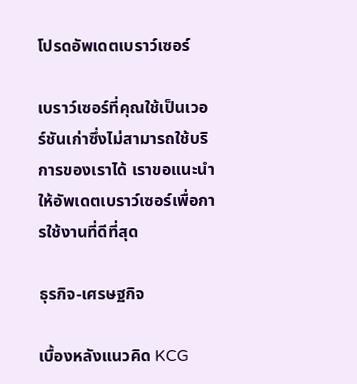โปรดอัพเดตเบราว์เซอร์

เบราว์เซอร์ที่คุณใช้เป็นเวอร์ชันเก่าซึ่งไม่สามารถใช้บริการของเราได้ เราขอแนะนำให้อัพเดตเบราว์เซอร์เพื่อการใช้งานที่ดีที่สุด

ธุรกิจ-เศรษฐกิจ

เบื้องหลังแนวคิด KCG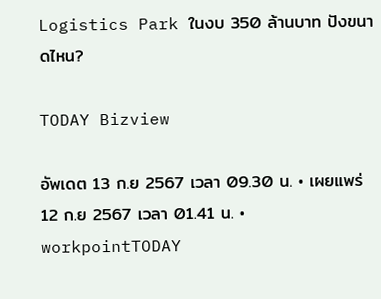Logistics Park ในงบ 350 ล้านบาท ปังขนาดไหน?

TODAY Bizview

อัพเดต 13 ก.ย 2567 เวลา 09.30 น. • เผยแพร่ 12 ก.ย 2567 เวลา 01.41 น. • workpointTODAY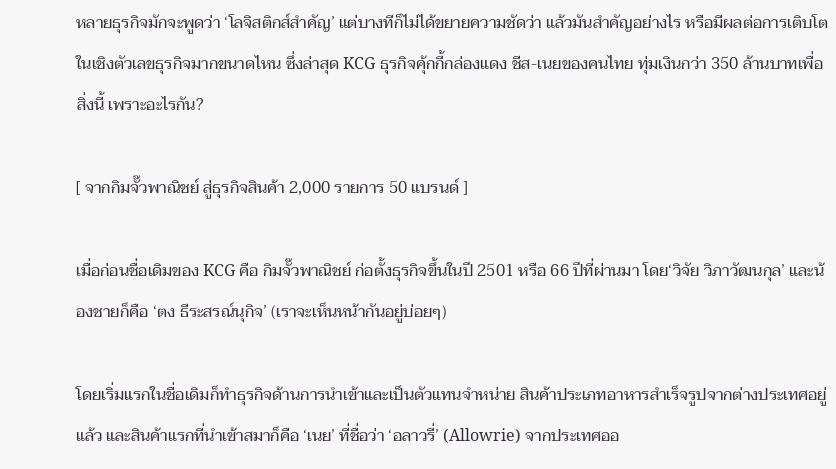หลายธุรกิจมักจะพูดว่า ‘โลจิสติกส์สำคัญ’ แต่บางทีก็ไม่ได้ขยายความชัดว่า แล้วมันสำคัญอย่างไร หรือมีผลต่อการเติบโตในเชิงตัวเลขธุรกิจมากขนาดไหน ซึ่งล่าสุด KCG ธุรกิจคุ้กกี้กล่องแดง ชีส-เนยของคนไทย ทุ่มเงินกว่า 350 ล้านบาทเพื่อสิ่งนี้ เพราะอะไรกัน?

[ จากกิมจั๊วพาณิชย์ สู่ธุรกิจสินค้า 2,000 รายการ 50 แบรนด์ ]

เมื่อก่อนชื่อเดิมของ KCG คือ กิมจั๊วพาณิชย์ ก่อตั้งธุรกิจขึ้นในปี 2501 หรือ 66 ปีที่ผ่านมา โดย‘วิจัย วิภาวัฒนกุล’ และน้องชายก็คือ ‘ตง ธีระสรณ์นุกิจ’ (เราจะเห็นหน้ากันอยู่บ่อยๆ)

โดยเริ่มแรกในชื่อเดิมก็ทำธุรกิจด้านการนำเข้าและเป็นตัวแทนจำหน่าย สินค้าประเภทอาหารสำเร็จรูปจากต่างประเทศอยู่แล้ว และสินค้าแรกที่นำเข้าสมาก็คือ ‘เนย’ ที่ชื่อว่า ‘อลาวรี่’ (Allowrie) จากประเทศออ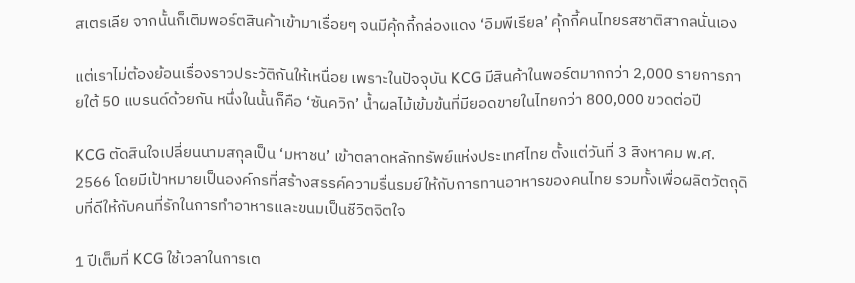สเตรเลีย จากนั้นก็เติมพอร์ตสินค้าเข้ามาเรื่อยๆ จนมีคุ้กกี้กล่องแดง ‘อิมพีเรียล’ คุ้กกี้คนไทยรสชาติสากลนั่นเอง

แต่เราไม่ต้องย้อนเรื่องราวประวัติกันให้เหนื่อย เพราะในปัจจุบัน KCG มีสินค้าในพอร์ตมากกว่า 2,000 รายการภายใต้ 50 แบรนด์ด้วยกัน หนึ่งในนั้นก็คือ ‘ซันควิก’ น้ำผลไม้เข้มข้นที่มียอดขายในไทยกว่า 800,000 ขวดต่อปี

KCG ตัดสินใจเปลี่ยนนามสกุลเป็น ‘มหาชน’ เข้าตลาดหลักทรัพย์แห่งประเทศไทย ตั้งแต่วันที่ 3 สิงหาคม พ.ศ. 2566 โดยมีเป้าหมายเป็นองค์กรที่สร้างสรรค์ความรื่นรมย์ให้กับการทานอาหารของคนไทย รวมทั้งเพื่อผลิตวัตถุดิบที่ดีให้กับคนที่รักในการทำอาหารและขนมเป็นชีวิตจิตใจ

1 ปีเต็มที่ KCG ใช้เวลาในการเต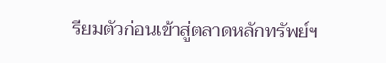รียมตัวก่อนเข้าสู่ตลาดหลักทรัพย์ฯ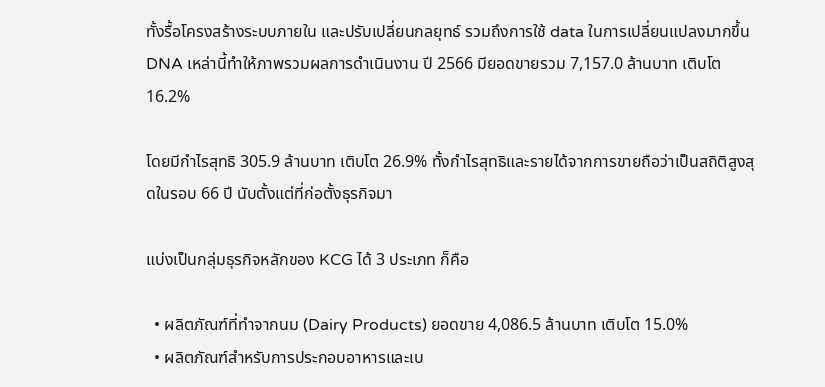ทั้งรื้อโครงสร้างระบบภายใน และปรับเปลี่ยนกลยุทธ์ รวมถึงการใช้ data ในการเปลี่ยนแปลงมากขึ้น DNA เหล่านี้ทำให้ภาพรวมผลการดำเนินงาน ปี 2566 มียอดขายรวม 7,157.0 ล้านบาท เติบโต 16.2%

โดยมีกำไรสุทธิ 305.9 ล้านบาท เติบโต 26.9% ทั้งกำไรสุทธิและรายได้จากการขายถือว่าเป็นสถิติสูงสุดในรอบ 66 ปี นับตั้งแต่ที่ก่อตั้งธุรกิจมา

แบ่งเป็นกลุ่มธุรกิจหลักของ KCG ได้ 3 ประเภท ก็คือ

  • ผลิตภัณฑ์ที่ทำจากนม (Dairy Products) ยอดขาย 4,086.5 ล้านบาท เติบโต 15.0%
  • ผลิตภัณฑ์สำหรับการประกอบอาหารและเบ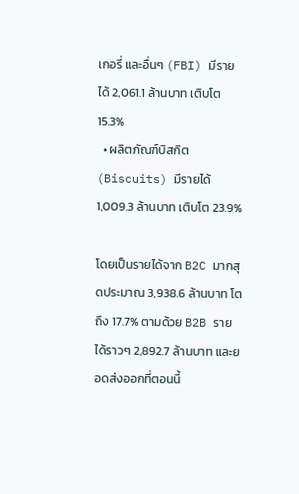เกอรี่ และอื่นๆ (FBI) มีรายได้ 2,061.1 ล้านบาท เติบโต 15.3%
  • ผลิตภัณฑ์บิสกิต (Biscuits) มีรายได้ 1,009.3 ล้านบาท เติบโต 23.9%

โดยเป็นรายได้จาก B2C มากสุดประมาณ 3,938.6 ล้านบาท โตถึง 17.7% ตามด้วย B2B รายได้ราวๆ 2,892.7 ล้านบาท และยอดส่งออกที่ตอนนี้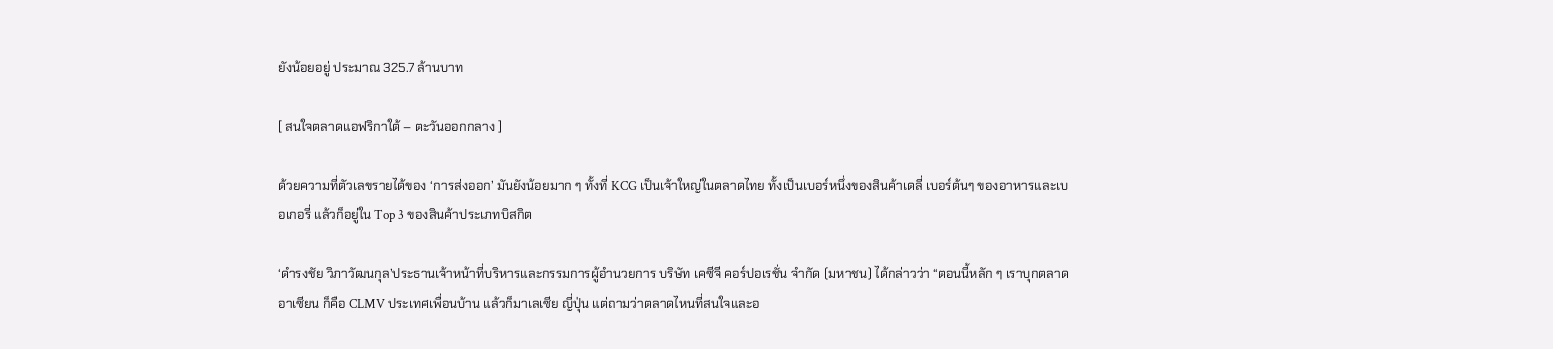ยังน้อยอยู่ ประมาณ 325.7 ล้านบาท

[ สนใจตลาดแอฟริกาใต้ – ตะวันออกกลาง ]

ด้วยความที่ตัวเลขรายได้ของ ‘การส่งออก’ มันยังน้อยมาก ๆ ทั้งที่ KCG เป็นเจ้าใหญ่ในตลาดไทย ทั้งเป็นเบอร์หนึ่งของสินค้าเดลี่ เบอร์ต้นๆ ของอาหารและเบอเกอรี่ แล้วก็อยู่ใน Top 3 ของสินค้าประเภทบิสกิต

‘ดำรงชัย วิภาวัฒนกุล’ประธานเจ้าหน้าที่บริหารและกรรมการผู้อำนวยการ บริษัท เคซีจี คอร์ปอเรชั่น จำกัด (มหาชน) ได้กล่าวว่า “ตอนนี้หลัก ๆ เราบุกตลาดอาเซียน ก็คือ CLMV ประเทศเพื่อนบ้าน แล้วก็มาเลเซีย ญี่ปุ่น แต่ถามว่าตลาดไหนที่สนใจและอ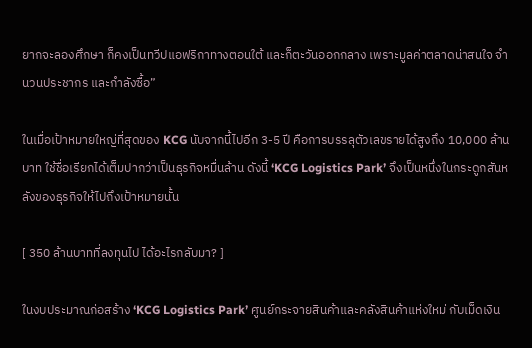ยากจะลองศึกษา ก็คงเป็นทวีปแอฟริกาทางตอนใต้ และก็ตะวันออกกลาง เพราะมูลค่าตลาดน่าสนใจ จำนวนประชากร และกำลังซื้อ”

ในเมื่อเป้าหมายใหญ่ที่สุดของ KCG นับจากนี้ไปอีก 3-5 ปี คือการบรรลุตัวเลขรายได้สูงถึง 10,000 ล้านบาท ใช้ชื่อเรียกได้เต็มปากว่าเป็นธุรกิจหมื่นล้าน ดังนี้ ‘KCG Logistics Park’ จึงเป็นหนึ่งในกระดูกสันหลังของธุรกิจให้ไปถึงเป้าหมายนั้น

[ 350 ล้านบาทที่ลงทุนไป ได้อะไรกลับมา? ]

ในงบประมาณก่อสร้าง ‘KCG Logistics Park’ ศูนย์กระจายสินค้าและคลังสินค้าแห่งใหม่ กับเม็ดเงิน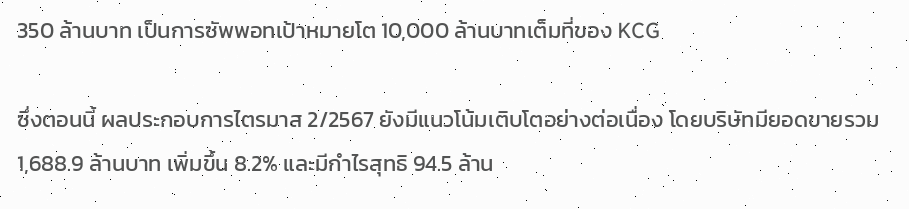350 ล้านบาท เป็นการซัพพอทเป้าหมายโต 10,000 ล้านบาทเต็มที่ของ KCG

ซึ่งตอนนี้ ผลประกอบการไตรมาส 2/2567 ยังมีแนวโน้มเติบโตอย่างต่อเนื่อง โดยบริษัทมียอดขายรวม 1,688.9 ล้านบาท เพิ่มขึ้น 8.2% และมีกำไรสุทธิ 94.5 ล้าน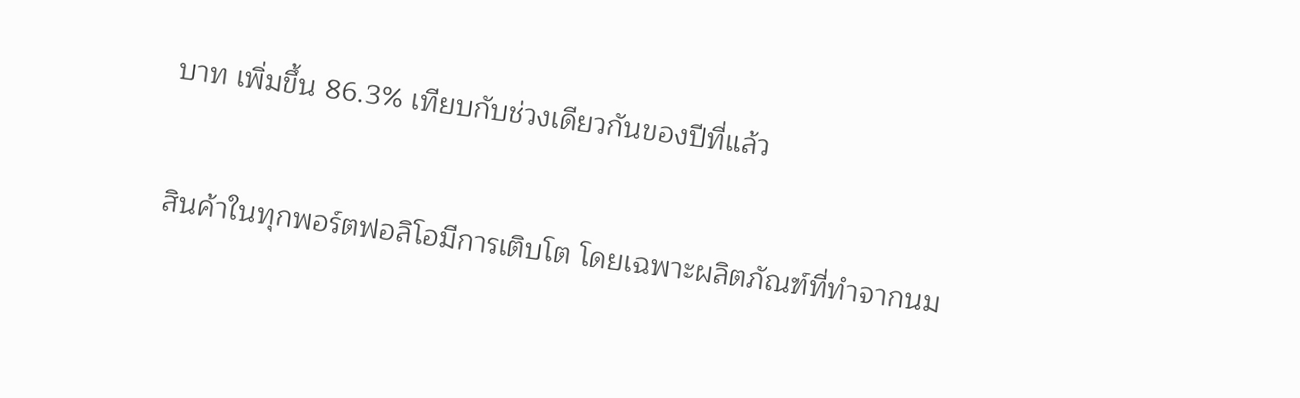บาท เพิ่มขึ้น 86.3% เทียบกับช่วงเดียวกันของปีที่แล้ว

สินค้าในทุกพอร์ตฟอลิโอมีการเติบโต โดยเฉพาะผลิตภัณฑ์ที่ทำจากนม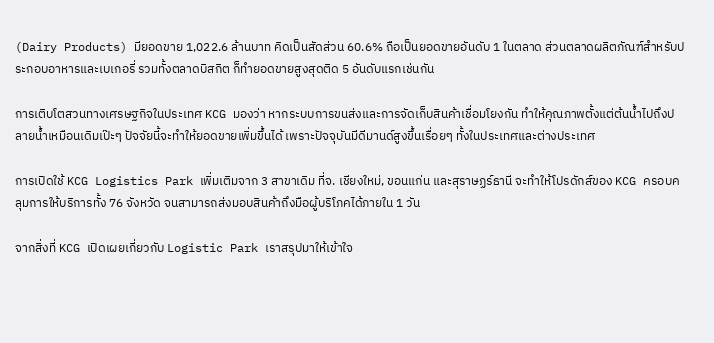(Dairy Products) มียอดขาย 1,022.6 ล้านบาท คิดเป็นสัดส่วน 60.6% ถือเป็นยอดขายอันดับ 1 ในตลาด ส่วนตลาดผลิตภัณฑ์สำหรับประกอบอาหารและเบเกอรี่ รวมทั้งตลาดบิสกิต ก็ทำยอดขายสูงสุดติด 5 อันดับแรกเช่นกัน

การเติบโตสวนทางเศรษฐกิจในประเทศ KCG มองว่า หากระบบการขนส่งและการจัดเก็บสินค้าเชื่อมโยงกัน ทำให้คุณภาพตั้งแต่ต้นน้ำไปถึงปลายน้ำเหมือนเดิมเป๊ะๆ ปัจจัยนี้จะทำให้ยอดขายเพิ่มขึ้นได้ เพราะปัจจุบันมีดีมานด์สูงขึ้นเรื่อยๆ ทั้งในประเทศและต่างประเทศ

การเปิดใช้ KCG Logistics Park เพิ่มเติมจาก 3 สาขาเดิม ที่จ. เชียงใหม่, ขอนแก่น และสุราษฏร์ธานี จะทำให้โปรดักส์ของ KCG ครอบคลุมการให้บริการทั้ง 76 จังหวัด จนสามารถส่งมอบสินค้าถึงมือผู้บริโภคได้ภายใน 1 วัน

จากสิ่งที่ KCG เปิดเผยเกี่ยวกับ Logistic Park เราสรุปมาให้เข้าใจ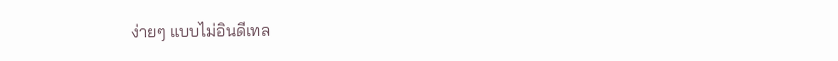ง่ายๆ แบบไม่อินดีเทล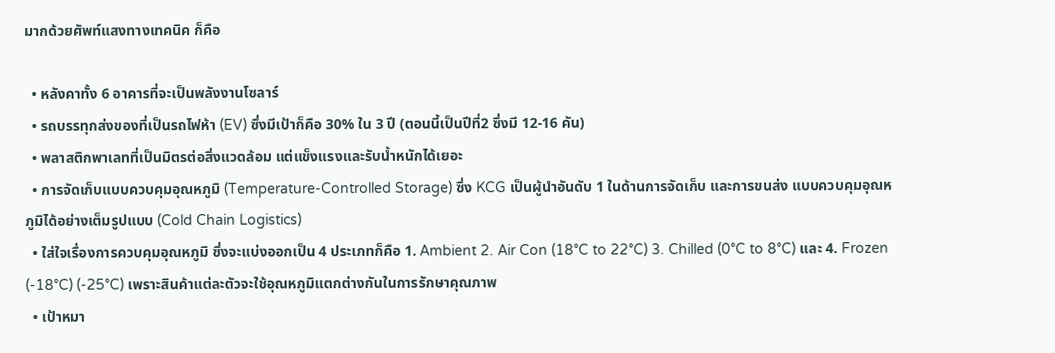มากด้วยศัพท์แสงทางเทคนิค ก็คือ

  • หลังคาทั้ง 6 อาคารที่จะเป็นพลังงานโซลาร์
  • รถบรรทุกส่งของที่เป็นรถไฟห้า (EV) ซึ่งมีเป้าก็คือ 30% ใน 3 ปี (ตอนนี้เป็นปีที่2 ซึ่งมี 12-16 คัน)
  • พลาสติกพาเลทที่เป็นมิตรต่อสิ่งแวดล้อม แต่แข็งแรงและรับน้ำหนักได้เยอะ
  • การจัดเก็บแบบควบคุมอุณหภูมิ (Temperature-Controlled Storage) ซึ่ง KCG เป็นผู้นำอันดับ 1 ในด้านการจัดเก็บ และการขนส่ง แบบควบคุมอุณหภูมิได้อย่างเต็มรูปแบบ (Cold Chain Logistics)
  • ใส่ใจเรื่องการควบคุมอุณหภูมิ ซึ่งจะแบ่งออกเป็น 4 ประเภทก็คือ 1. Ambient 2. Air Con (18°C to 22°C) 3. Chilled (0°C to 8°C) และ 4. Frozen (-18°C) (-25°C) เพราะสินค้าแต่ละตัวจะใช้อุณหภูมิแตกต่างกันในการรักษาคุณภาพ
  • เป้าหมา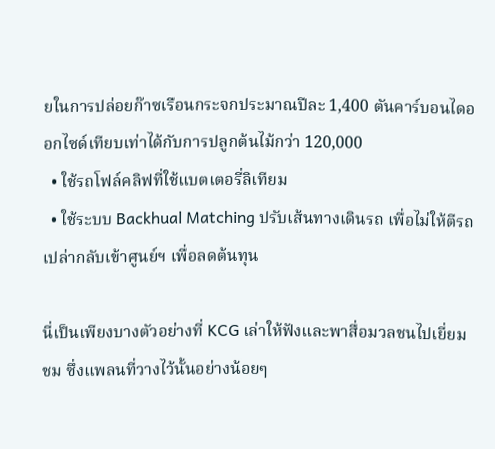ยในการปล่อยก๊าซเรือนกระจกประมาณปีละ 1,400 ตันคาร์บอนไดออกไซด์เทียบเท่าได้กับการปลูกต้นไม้กว่า 120,000
  • ใช้รถโฟล์คลิฟที่ใช้แบตเตอรี่ลิเทียม
  • ใช้ระบบ Backhual Matching ปรับเส้นทางเดินรถ เพื่อไม่ให้ตีรถเปล่ากลับเข้าศูนย์ฯ เพื่อลดต้นทุน

นี่เป็นเพียงบางตัวอย่างที่ KCG เล่าให้ฟังและพาสื่อมวลชนไปเยี่ยมชม ซึ่งแพลนที่วางไว้นั้นอย่างน้อยๆ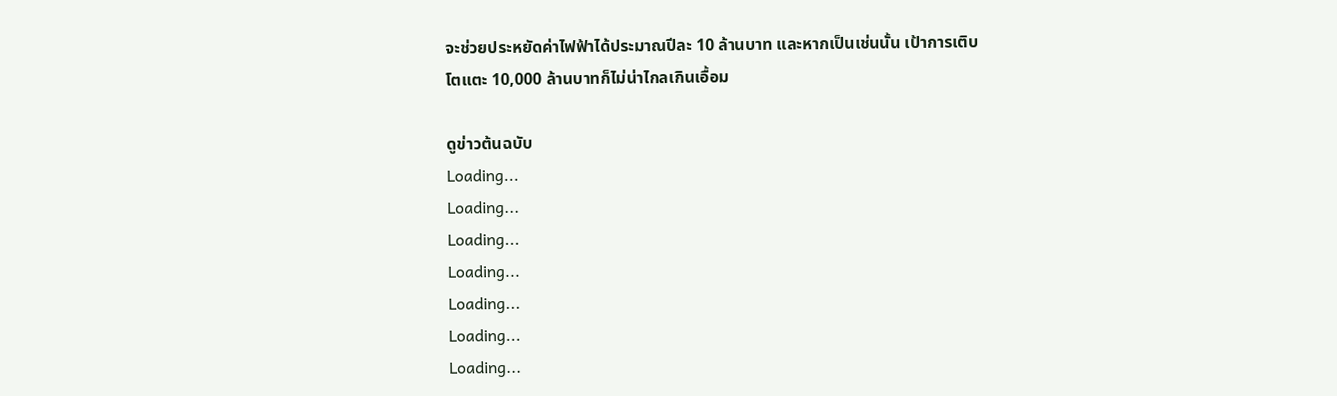จะช่วยประหยัดค่าไฟฟ้าได้ประมาณปีละ 10 ล้านบาท และหากเป็นเช่นนั้น เป้าการเติบโตแตะ 10,000 ล้านบาทก็ไม่น่าไกลเกินเอื้อม

ดูข่าวต้นฉบับ
Loading...
Loading...
Loading...
Loading...
Loading...
Loading...
Loading...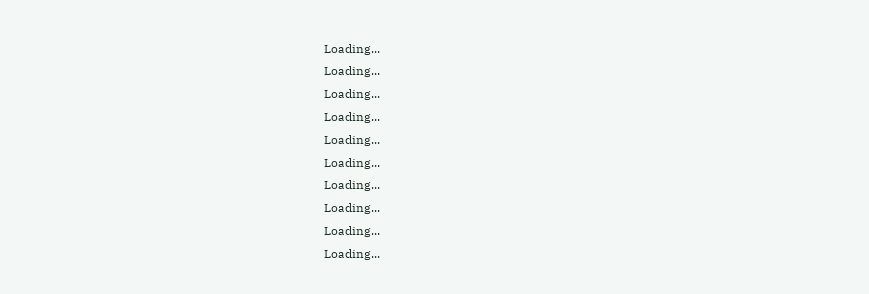Loading...
Loading...
Loading...
Loading...
Loading...
Loading...
Loading...
Loading...
Loading...
Loading...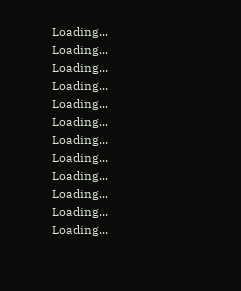Loading...
Loading...
Loading...
Loading...
Loading...
Loading...
Loading...
Loading...
Loading...
Loading...
Loading...
Loading...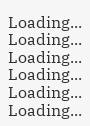Loading...
Loading...
Loading...
Loading...
Loading...
Loading...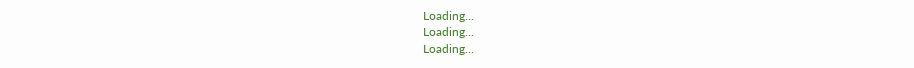Loading...
Loading...
Loading...